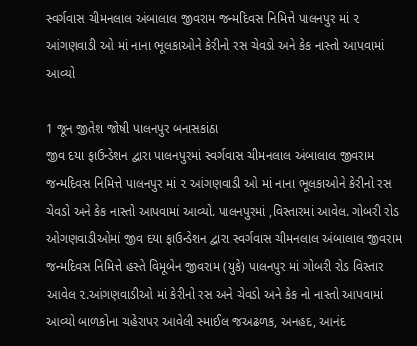સ્વર્ગવાસ ચીમનલાલ અંબાલાલ જીવરામ જન્મદિવસ નિમિત્તે પાલનપુર માં ૨ આંગણવાડી ઓ માં નાના ભૂલકાઓને કેરીનો રસ ચેવડો અને કેક નાસ્તો આપવામાં આવ્યો

1 જૂન જીતેશ જોષી પાલનપુર બનાસકાંઠા
જીવ દયા ફાઉન્ડેશન દ્વારા પાલનપુરમાં સ્વર્ગવાસ ચીમનલાલ અંબાલાલ જીવરામ જન્મદિવસ નિમિત્તે પાલનપુર માં ૨ આંગણવાડી ઓ માં નાના ભૂલકાઓને કેરીનો રસ ચેવડો અને કેક નાસ્તો આપવામાં આવ્યો. પાલનપુરમાં ,વિસ્તારમાં આવેલ. ગોબરી રોડ ઓગણવાડીઓમાં જીવ દયા ફાઉન્ડેશન દ્વારા સ્વર્ગવાસ ચીમનલાલ અંબાલાલ જીવરામ જન્મદિવસ નિમિત્તે હસ્તે વિમૂબેન જીવરામ (યુકે) પાલનપુર માં ગોબરી રોડ વિસ્તાર આવેલ ૨.આંગણવાડીઓ માં કેરીનો રસ અને ચેવડો અને કેક નો નાસ્તો આપવામાં આવ્યો બાળકોના ચહેરાપર આવેલી સ્માઈલ જઅઢળક, અનહદ, આનંદ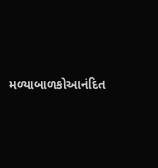મળ્યાબાળકોઆનંદિત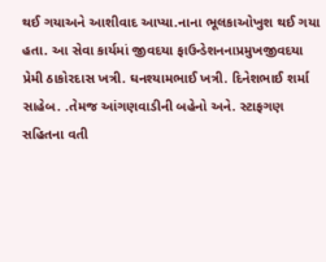થઈ ગયાઅને આશીવાદ આપ્યા.નાના ભૂલકાઓખુશ થઈ ગયા હતા. આ સેવા કાર્યમાં જીવદયા ફાઉન્ડેશનનાપ્રમુખજીવદયા પ્રેમી ઠાકોરદાસ ખત્રી. ઘનશ્યામભાઈ ખત્રી. દિનેશભાઈ શર્મા સાહેબ. .તેમજ આંગણવાડીની બહેનો અને. સ્ટાફગણ સહિતના વતી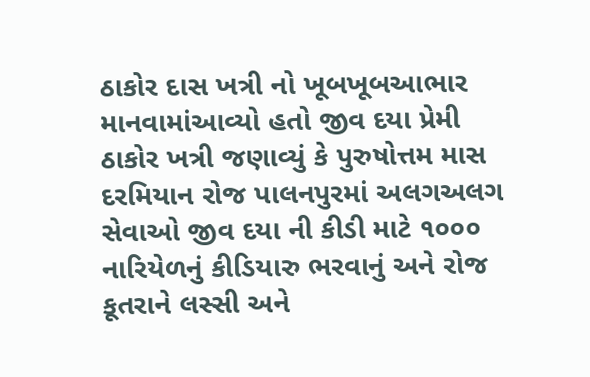ઠાકોર દાસ ખત્રી નો ખૂબખૂબઆભાર માનવામાંઆવ્યો હતો જીવ દયા પ્રેમી ઠાકોર ખત્રી જણાવ્યું કે પુરુષોત્તમ માસ દરમિયાન રોજ પાલનપુરમાં અલગઅલગ સેવાઓ જીવ દયા ની કીડી માટે ૧૦૦૦ નારિયેળનું કીડિયારુ ભરવાનું અને રોજ કૂતરાને લસ્સી અને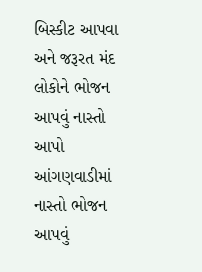બિસ્કીટ આપવા અને જરૂરત મંદ લોકોને ભોજન આપવું નાસ્તો આપો આંગણવાડીમાં નાસ્તો ભોજન આપવું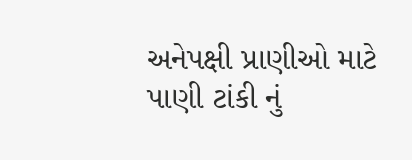અનેપક્ષી પ્રાણીઓ માટે પાણી ટાંકી નું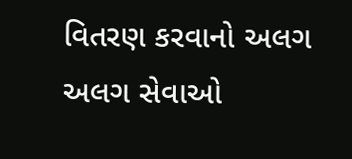વિતરણ કરવાનો અલગ અલગ સેવાઓ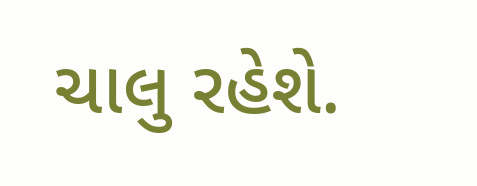ચાલુ રહેશે.